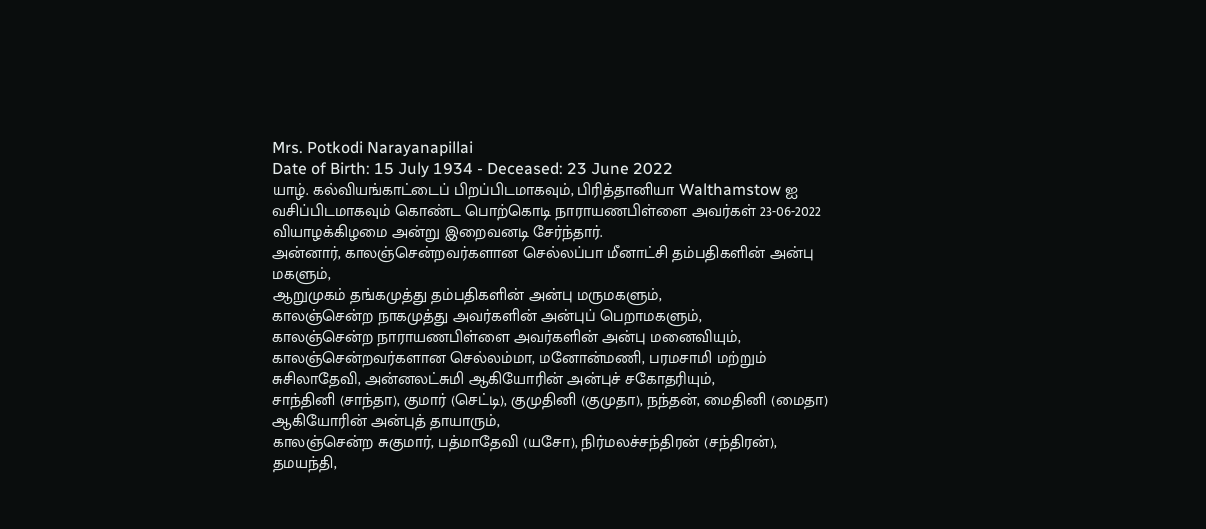Mrs. Potkodi Narayanapillai
Date of Birth: 15 July 1934 - Deceased: 23 June 2022
யாழ். கல்வியங்காட்டைப் பிறப்பிடமாகவும், பிரித்தானியா Walthamstow ஐ வசிப்பிடமாகவும் கொண்ட பொற்கொடி நாராயணபிள்ளை அவர்கள் 23-06-2022 வியாழக்கிழமை அன்று இறைவனடி சேர்ந்தார்.
அன்னார், காலஞ்சென்றவர்களான செல்லப்பா மீனாட்சி தம்பதிகளின் அன்பு மகளும்,
ஆறுமுகம் தங்கமுத்து தம்பதிகளின் அன்பு மருமகளும்,
காலஞ்சென்ற நாகமுத்து அவர்களின் அன்புப் பெறாமகளும்,
காலஞ்சென்ற நாராயணபிள்ளை அவர்களின் அன்பு மனைவியும்,
காலஞ்சென்றவர்களான செல்லம்மா, மனோன்மணி, பரமசாமி மற்றும் சுசிலாதேவி, அன்னலட்சுமி ஆகியோரின் அன்புச் சகோதரியும்,
சாந்தினி (சாந்தா), குமார் (செட்டி), குமுதினி (குமுதா), நந்தன், மைதினி (மைதா) ஆகியோரின் அன்புத் தாயாரும்,
காலஞ்சென்ற சுகுமார், பத்மாதேவி (யசோ), நிர்மலச்சந்திரன் (சந்திரன்), தமயந்தி,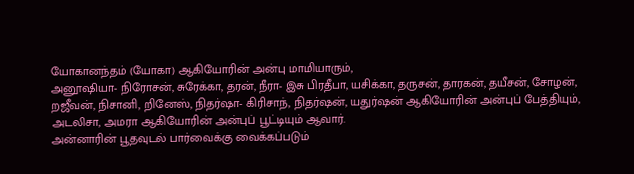யோகானந்தம் (யோகா) ஆகியோரின் அன்பு மாமியாரும்,
அனூஷியா- நிரோசன், சுரேக்கா, தரன், நீரா- இசு பிரதீபா, யசிக்கா, தருசன், தாரகன், தயீசன், சோழன், றஜீவன், நிசானி, றினேஸ், நிதர்ஷா- கிரிசாந், நிதர்ஷன், யதுர்ஷன் ஆகியோரின் அன்புப் பேத்தியும்,
அடலிசா, அமரா ஆகியோரின் அன்புப் பூட்டியும் ஆவார்.
அன்னாரின் பூதவுடல் பார்வைக்கு வைக்கப்படும்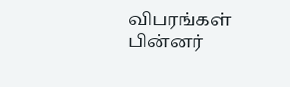விபரங்கள் பின்னர்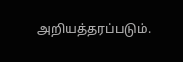அறியத்தரப்படும்.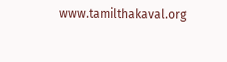www.tamilthakaval.org